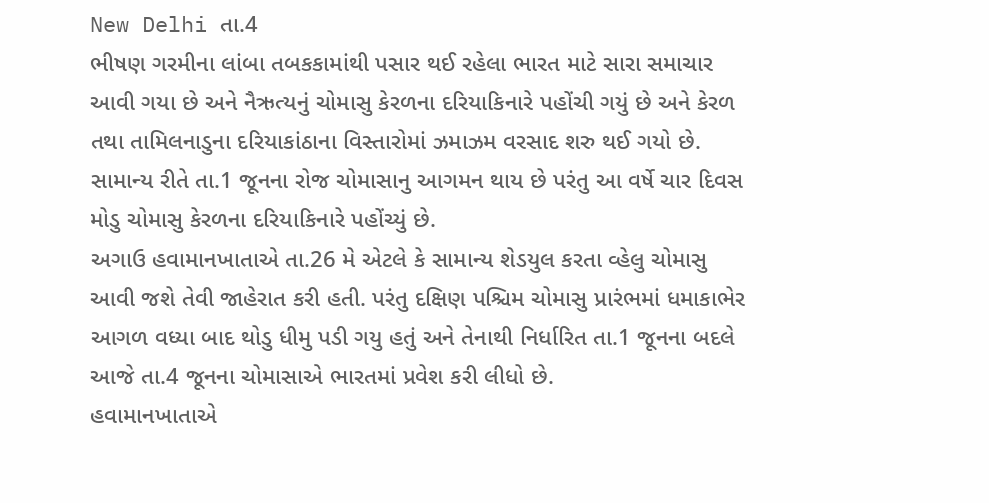New Delhi તા.4
ભીષણ ગરમીના લાંબા તબકકામાંથી પસાર થઈ રહેલા ભારત માટે સારા સમાચાર આવી ગયા છે અને નૈઋત્યનું ચોમાસુ કેરળના દરિયાકિનારે પહોંચી ગયું છે અને કેરળ તથા તામિલનાડુના દરિયાકાંઠાના વિસ્તારોમાં ઝમાઝમ વરસાદ શરુ થઈ ગયો છે. સામાન્ય રીતે તા.1 જૂનના રોજ ચોમાસાનુ આગમન થાય છે પરંતુ આ વર્ષે ચાર દિવસ મોડુ ચોમાસુ કેરળના દરિયાકિનારે પહોંચ્યું છે.
અગાઉ હવામાનખાતાએ તા.26 મે એટલે કે સામાન્ય શેડયુલ કરતા વ્હેલુ ચોમાસુ આવી જશે તેવી જાહેરાત કરી હતી. પરંતુ દક્ષિણ પશ્ચિમ ચોમાસુ પ્રારંભમાં ધમાકાભેર આગળ વધ્યા બાદ થોડુ ધીમુ પડી ગયુ હતું અને તેનાથી નિર્ધારિત તા.1 જૂનના બદલે આજે તા.4 જૂનના ચોમાસાએ ભારતમાં પ્રવેશ કરી લીધો છે.
હવામાનખાતાએ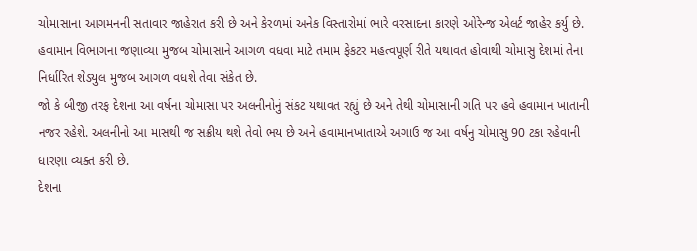ચોમાસાના આગમનની સતાવાર જાહેરાત કરી છે અને કેરળમાં અનેક વિસ્તારોમાં ભારે વરસાદના કારણે ઓરેન્જ એલર્ટ જાહેર કર્યુ છે. હવામાન વિભાગના જણાવ્યા મુજબ ચોમાસાને આગળ વધવા માટે તમામ ફેકટર મહત્વપૂર્ણ રીતે યથાવત હોવાથી ચોમાસુ દેશમાં તેના નિર્ધારિત શેડયુલ મુજબ આગળ વધશે તેવા સંકેત છે.
જો કે બીજી તરફ દેશના આ વર્ષના ચોમાસા પર અલનીનોનું સંકટ યથાવત રહ્યું છે અને તેથી ચોમાસાની ગતિ પર હવે હવામાન ખાતાની નજર રહેશે. અલનીનો આ માસથી જ સક્રીય થશે તેવો ભય છે અને હવામાનખાતાએ અગાઉ જ આ વર્ષનુ ચોમાસુ 90 ટકા રહેવાની ધારણા વ્યક્ત કરી છે.
દેશના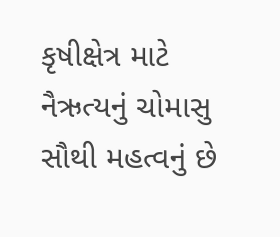કૃષીક્ષેત્ર માટે નૈઋત્યનું ચોમાસુ સૌથી મહત્વનું છે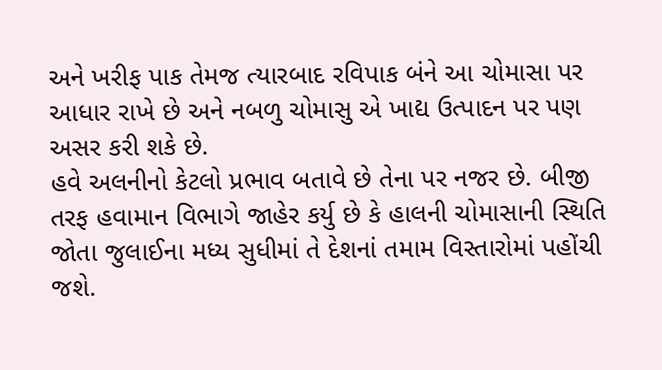અને ખરીફ પાક તેમજ ત્યારબાદ રવિપાક બંને આ ચોમાસા પર આધાર રાખે છે અને નબળુ ચોમાસુ એ ખાદ્ય ઉત્પાદન પર પણ અસર કરી શકે છે.
હવે અલનીનો કેટલો પ્રભાવ બતાવે છે તેના પર નજર છે. બીજી તરફ હવામાન વિભાગે જાહેર કર્યુ છે કે હાલની ચોમાસાની સ્થિતિ જોતા જુલાઈના મધ્ય સુધીમાં તે દેશનાં તમામ વિસ્તારોમાં પહોંચી જશે.